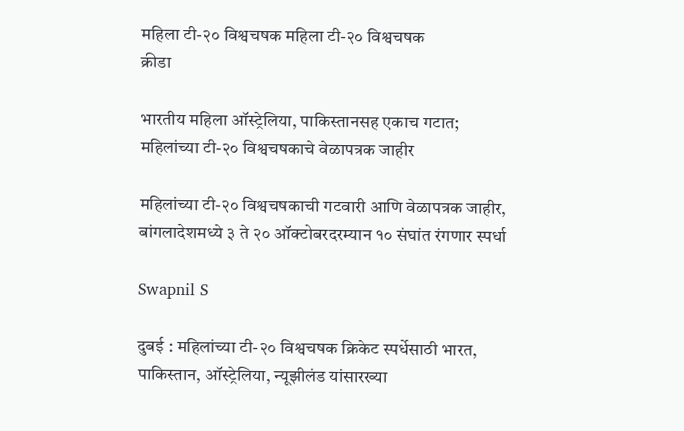महिला टी-२० विश्वचषक महिला टी-२० विश्वचषक
क्रीडा

भारतीय महिला ऑस्ट्रेलिया, पाकिस्तानसह एकाच गटात; महिलांच्या टी-२० विश्वचषकाचे वेळापत्रक जाहीर

महिलांच्या टी-२० विश्वचषकाची गटवारी आणि वेळापत्रक जाहीर, बांगलादेशमध्ये ३ ते २० ऑक्टोबरदरम्यान १० संघांत रंगणार स्पर्धा

Swapnil S

दुबई : महिलांच्या टी-२० विश्वचषक क्रिकेट स्पर्धेसाठी भारत, पाकिस्तान, ऑस्ट्रेलिया, न्यूझीलंड यांसारख्या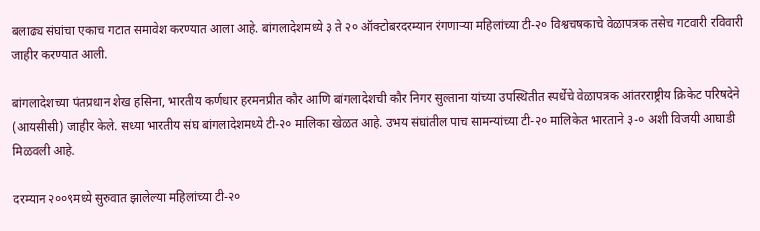बलाढ्य संघांचा एकाच गटात समावेश करण्यात आला आहे. बांगलादेशमध्ये ३ ते २० ऑक्टोबरदरम्यान रंगणाऱ्या महिलांच्या टी-२० विश्वचषकाचे वेळापत्रक तसेच गटवारी रविवारी जाहीर करण्यात आली.

बांगलादेशच्या पंतप्रधान शेख हसिना, भारतीय कर्णधार हरमनप्रीत कौर आणि बांगलादेशची कौर निगर सुल्ताना यांच्या उपस्थितीत स्पर्धेचे वेळापत्रक आंतरराष्ट्रीय क्रिकेट परिषदेने (आयसीसी) जाहीर केले. सध्या भारतीय संघ बांगलादेशमध्ये टी-२० मालिका खेळत आहे. उभय संघांतील पाच सामन्यांच्या टी-२० मालिकेत भारताने ३-० अशी विजयी आघाडी मिळवली आहे.

दरम्यान २००९मध्ये सुरुवात झालेल्या महिलांच्या टी-२०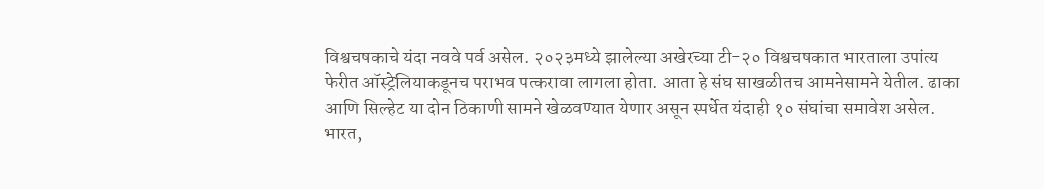विश्वचषकाचे यंदा नववे पर्व असेल. २०२३मध्ये झालेल्या अखेरच्या टी-२० विश्वचषकात भारताला उपांत्य फेरीत ऑस्ट्रेलियाकडूनच पराभव पत्करावा लागला होता. आता हे संघ साखळीतच आमनेसामने येतील. ढाका आणि सिल्हेट या दोन ठिकाणी सामने खेळवण्यात येणार असून स्पर्धेत यंदाही १० संघांचा समावेश असेल. भारत,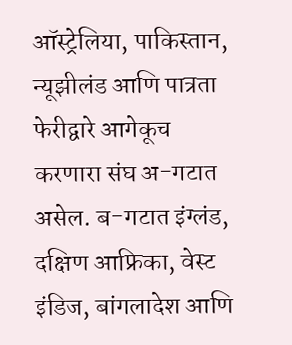ऑस्ट्रेलिया, पाकिस्तान, न्यूझीलंड आणि पात्रता फेरीद्वारे आगेकूच करणारा संघ अ-गटात असेल. ब-गटात इंग्लंड, दक्षिण आफ्रिका, वेस्ट इंडिज, बांगलादेश आणि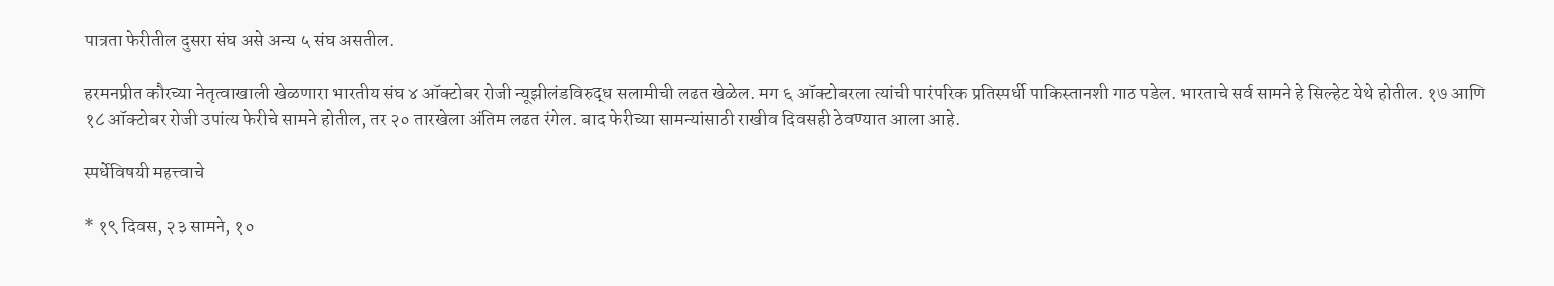पात्रता फेरीतील दुसरा संघ असे अन्य ५ संघ असतील.

हरमनप्रीत कौरच्या नेतृत्वाखाली खेळणारा भारतीय संघ ४ ऑक्टोबर रोजी न्यूझीलंडविरुद्ध सलामीची लढत खेळेल. मग ६ ऑक्टोबरला त्यांची पारंपरिक प्रतिस्पर्धी पाकिस्तानशी गाठ पडेल. भारताचे सर्व सामने हे सिल्हेट येथे होतील. १७ आणि १८ ऑक्टोबर रोजी उपांत्य फेरीचे सामने होतील, तर २० तारखेला अंतिम लढत रंगेल. बाद फेरीच्या सामन्यांसाठी राखीव दिवसही ठेवण्यात आला आहे.

स्पर्धेविषयी महत्त्वाचे

* १९ दिवस, २३ सामने, १०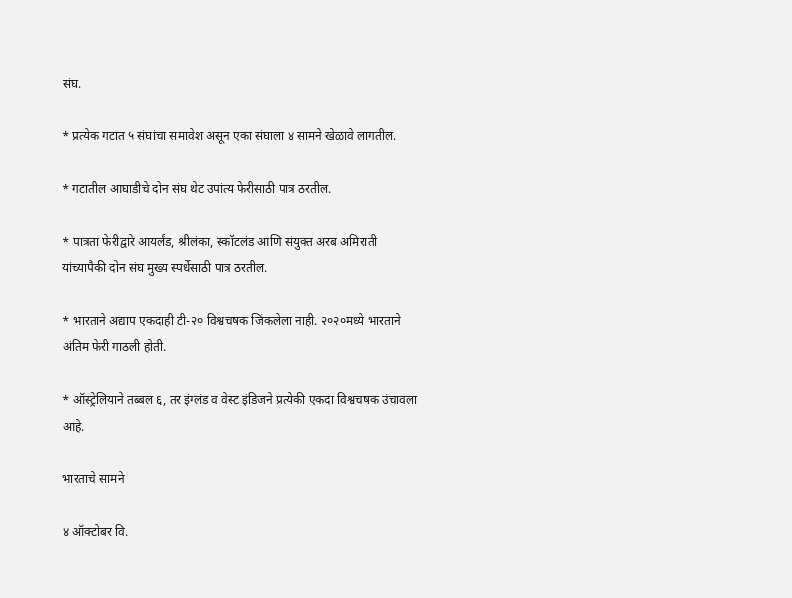संघ.

* प्रत्येक गटात ५ संघांचा समावेश असून एका संघाला ४ सामने खेळावे लागतील.

* गटातील आघाडीचे दोन संघ थेट उपांत्य फेरीसाठी पात्र ठरतील.

* पात्रता फेरीद्वारे आयर्लंड, श्रीलंका, स्कॉटलंड आणि संयुक्त अरब अमिराती यांच्यापैकी दोन संघ मुख्य स्पर्धेसाठी पात्र ठरतील.

* भारताने अद्याप एकदाही टी-२० विश्वचषक जिंकलेला नाही. २०२०मध्ये भारताने अंतिम फेरी गाठली होती.

* ऑस्ट्रेलियाने तब्बल ६, तर इंग्लंड व वेस्ट इंडिजने प्रत्येकी एकदा विश्वचषक उंचावला आहे.

भारताचे सामने

४ ऑक्टोबर वि.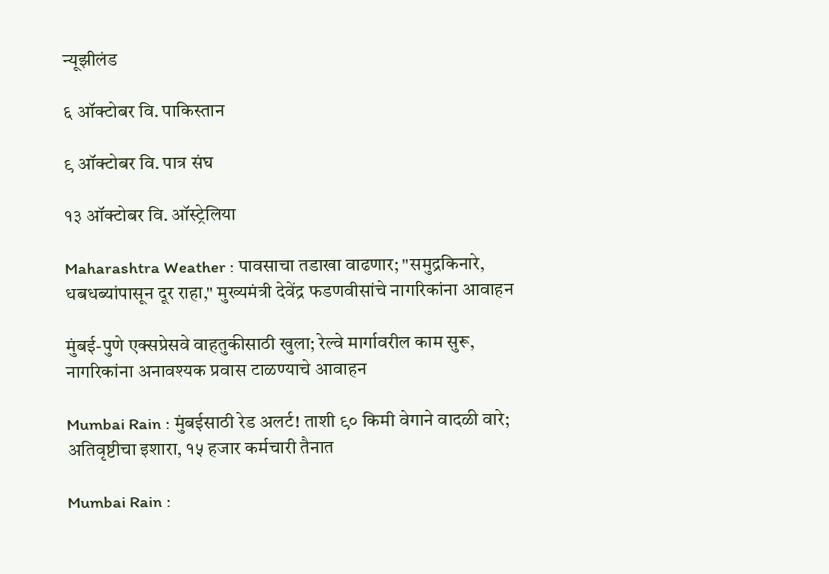न्यूझीलंड

६ ऑक्टोबर वि. पाकिस्तान

९ ऑक्टोबर वि. पात्र संघ

१३ ऑक्टोबर वि. ऑस्ट्रेलिया

Maharashtra Weather : पावसाचा तडाखा वाढणार; "समुद्रकिनारे, धबधब्यांपासून दूर राहा," मुख्यमंत्री देवेंद्र फडणवीसांचे नागरिकांना आवाहन

मुंबई-पुणे एक्सप्रेसवे वाहतुकीसाठी खुला; रेल्वे मार्गावरील काम सुरू, नागरिकांना अनावश्यक प्रवास टाळण्याचे आवाहन

Mumbai Rain : मुंबईसाठी रेड अलर्ट! ताशी ९० किमी वेगाने वादळी वारे; अतिवृष्टीचा इशारा, १५ हजार कर्मचारी तैनात

Mumbai Rain :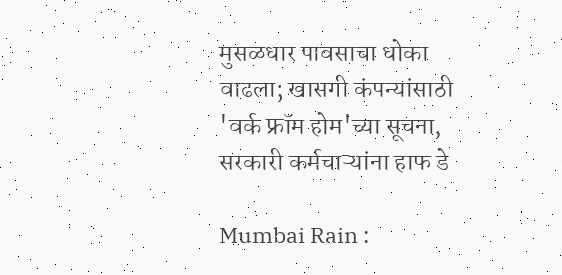मुसळधार पावसाचा धोका वाढला; खासगी कंपन्यांसाठी 'वर्क फ्रॉम होम'च्या सूचना, सरकारी कर्मचाऱ्यांना हाफ डे

Mumbai Rain :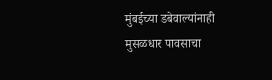मुंबईच्या डबेवाल्यांनाही मुसळधार पावसाचा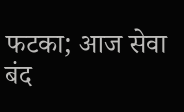फटका; आज सेवा बंद